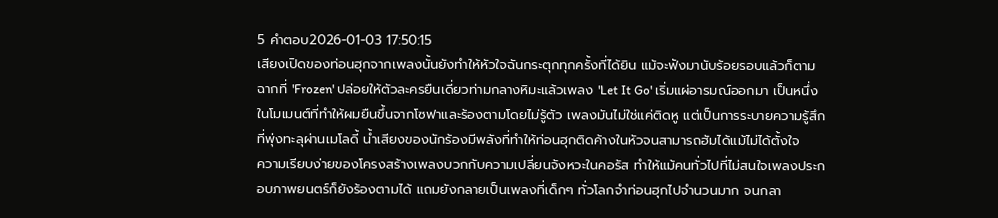5 คำตอบ2026-01-03 17:50:15
เสียงเปิดของท่อนฮุกจากเพลงนั้นยังทำให้หัวใจฉันกระตุกทุกครั้งที่ได้ยิน แม้จะฟังมานับร้อยรอบแล้วก็ตาม
ฉากที่ 'Frozen' ปล่อยให้ตัวละครยืนเดี่ยวท่ามกลางหิมะแล้วเพลง 'Let It Go' เริ่มแผ่อารมณ์ออกมา เป็นหนึ่งในโมเมนต์ที่ทำให้ผมยืนขึ้นจากโซฟาและร้องตามโดยไม่รู้ตัว เพลงมันไม่ใช่แค่ติดหู แต่เป็นการระบายความรู้สึกที่พุ่งทะลุผ่านเมโลดี้ น้ำเสียงของนักร้องมีพลังที่ทำให้ท่อนฮุกติดค้างในหัวจนสามารถฮัมได้แม้ไม่ได้ตั้งใจ
ความเรียบง่ายของโครงสร้างเพลงบวกกับความเปลี่ยนจังหวะในคอรัส ทำให้แม้คนทั่วไปที่ไม่สนใจเพลงประกอบภาพยนตร์ก็ยังร้องตามได้ แถมยังกลายเป็นเพลงที่เด็กๆ ทั่วโลกจำท่อนฮุกไปจำนวนมาก จนกลา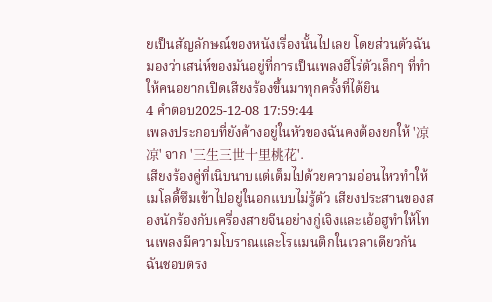ยเป็นสัญลักษณ์ของหนังเรื่องนั้นไปเลย โดยส่วนตัวฉันมองว่าเสน่ห์ของมันอยู่ที่การเป็นเพลงฮีโร่ตัวเล็กๆ ที่ทำให้คนอยากเปิดเสียงร้องขึ้นมาทุกครั้งที่ได้ยิน
4 คำตอบ2025-12-08 17:59:44
เพลงประกอบที่ยังค้างอยู่ในหัวของฉันคงต้องยกให้ '凉凉' จาก '三生三世十里桃花'.
เสียงร้องคู่ที่เนิบนาบแต่เต็มไปด้วยความอ่อนไหวทำให้เมโลดี้ซึมเข้าไปอยู่ในอกแบบไม่รู้ตัว เสียงประสานของสองนักร้องกับเครื่องสายจีนอย่างกู่เจิงและเอ้อฮูทำให้โทนเพลงมีความโบราณและโรแมนติกในเวลาเดียวกัน ฉันชอบตรง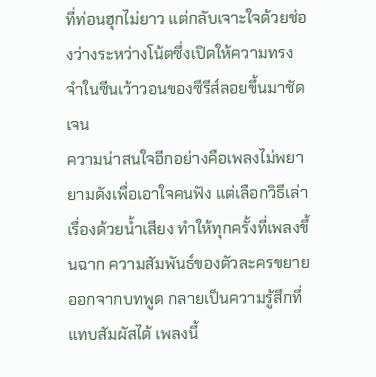ที่ท่อนฮุกไม่ยาว แต่กลับเจาะใจด้วยช่องว่างระหว่างโน้ตซึ่งเปิดให้ความทรงจำในซีนเว้าวอนของซีรีส์ลอยขึ้นมาชัดเจน
ความน่าสนใจอีกอย่างคือเพลงไม่พยายามดังเพื่อเอาใจคนฟัง แต่เลือกวิธีเล่าเรื่องด้วยน้ำเสียง ทำให้ทุกครั้งที่เพลงขึ้นฉาก ความสัมพันธ์ของตัวละครขยายออกจากบทพูด กลายเป็นความรู้สึกที่แทบสัมผัสได้ เพลงนี้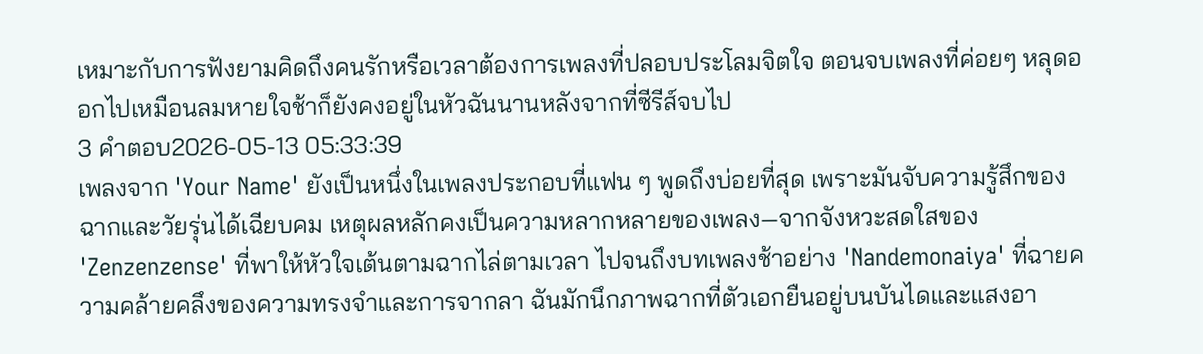เหมาะกับการฟังยามคิดถึงคนรักหรือเวลาต้องการเพลงที่ปลอบประโลมจิตใจ ตอนจบเพลงที่ค่อยๆ หลุดออกไปเหมือนลมหายใจช้าก็ยังคงอยู่ในหัวฉันนานหลังจากที่ซีรีส์จบไป
3 คำตอบ2026-05-13 05:33:39
เพลงจาก 'Your Name' ยังเป็นหนึ่งในเพลงประกอบที่แฟน ๆ พูดถึงบ่อยที่สุด เพราะมันจับความรู้สึกของฉากและวัยรุ่นได้เฉียบคม เหตุผลหลักคงเป็นความหลากหลายของเพลง—จากจังหวะสดใสของ 'Zenzenzense' ที่พาให้หัวใจเต้นตามฉากไล่ตามเวลา ไปจนถึงบทเพลงช้าอย่าง 'Nandemonaiya' ที่ฉายความคล้ายคลึงของความทรงจำและการจากลา ฉันมักนึกภาพฉากที่ตัวเอกยืนอยู่บนบันไดและแสงอา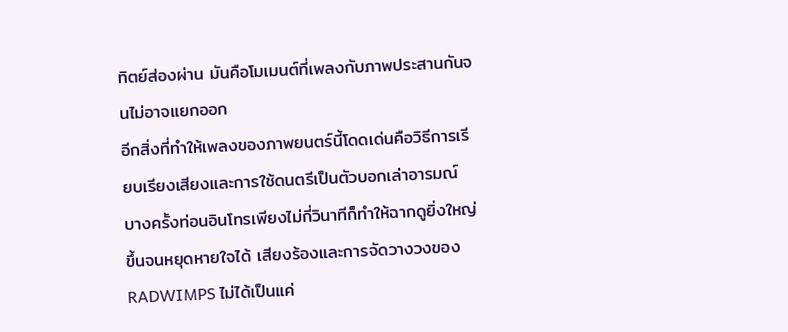ทิตย์ส่องผ่าน มันคือโมเมนต์ที่เพลงกับภาพประสานกันจนไม่อาจแยกออก
อีกสิ่งที่ทำให้เพลงของภาพยนตร์นี้โดดเด่นคือวิธีการเรียบเรียงเสียงและการใช้ดนตรีเป็นตัวบอกเล่าอารมณ์ บางครั้งท่อนอินโทรเพียงไม่กี่วินาทีก็ทำให้ฉากดูยิ่งใหญ่ขึ้นจนหยุดหายใจได้ เสียงร้องและการจัดวางวงของ RADWIMPS ไม่ได้เป็นแค่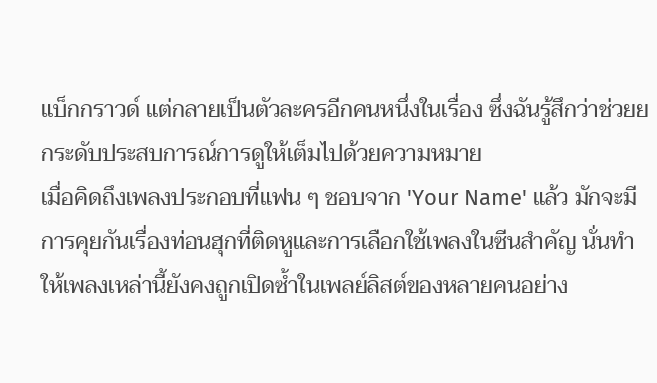แบ็กกราวด์ แต่กลายเป็นตัวละครอีกคนหนึ่งในเรื่อง ซึ่งฉันรู้สึกว่าช่วยยกระดับประสบการณ์การดูให้เต็มไปด้วยความหมาย
เมื่อคิดถึงเพลงประกอบที่แฟน ๆ ชอบจาก 'Your Name' แล้ว มักจะมีการคุยกันเรื่องท่อนฮุกที่ติดหูและการเลือกใช้เพลงในซีนสำคัญ นั่นทำให้เพลงเหล่านี้ยังคงถูกเปิดซ้ำในเพลย์ลิสต์ของหลายคนอย่าง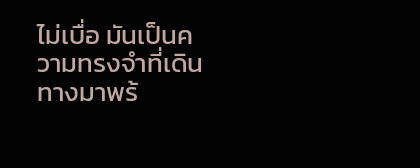ไม่เบื่อ มันเป็นความทรงจำที่เดินทางมาพร้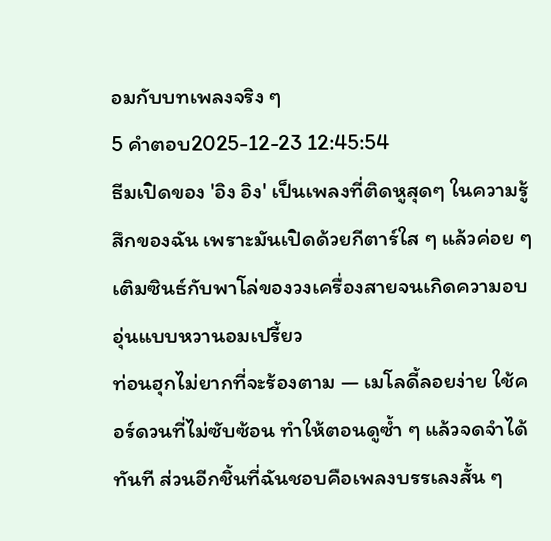อมกับบทเพลงจริง ๆ
5 คำตอบ2025-12-23 12:45:54
ธีมเปิดของ 'อิง อิง' เป็นเพลงที่ติดหูสุดๆ ในความรู้สึกของฉัน เพราะมันเปิดด้วยกีตาร์ใส ๆ แล้วค่อย ๆ เติมซินธ์กับพาโล่ของวงเครื่องสายจนเกิดความอบอุ่นแบบหวานอมเปรี้ยว
ท่อนฮุกไม่ยากที่จะร้องตาม — เมโลดี้ลอยง่าย ใช้คอร์ดวนที่ไม่ซับซ้อน ทำให้ตอนดูซ้ำ ๆ แล้วจดจำได้ทันที ส่วนอีกชิ้นที่ฉันชอบคือเพลงบรรเลงสั้น ๆ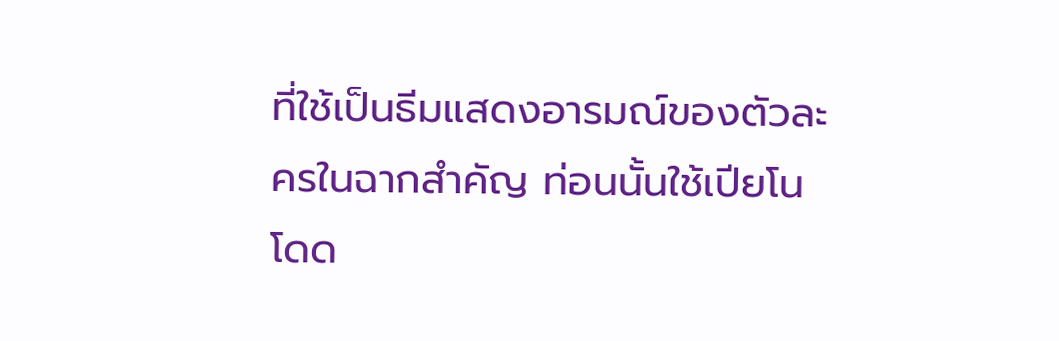ที่ใช้เป็นธีมแสดงอารมณ์ของตัวละครในฉากสำคัญ ท่อนนั้นใช้เปียโนโดด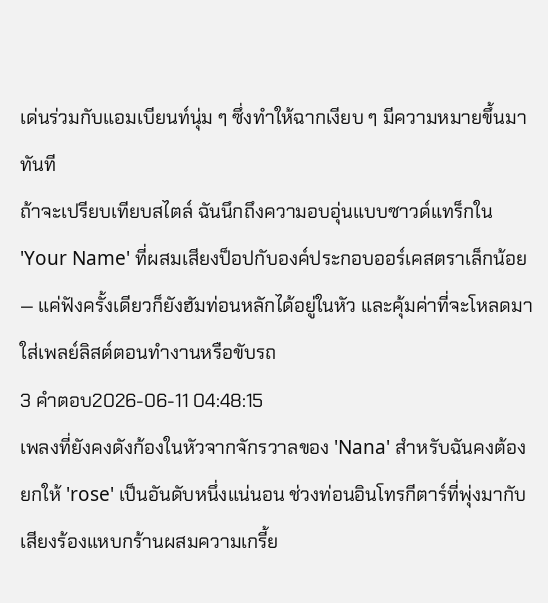เด่นร่วมกับแอมเบียนท์นุ่ม ๆ ซึ่งทำให้ฉากเงียบ ๆ มีความหมายขึ้นมาทันที
ถ้าจะเปรียบเทียบสไตล์ ฉันนึกถึงความอบอุ่นแบบซาวด์แทร็กใน 'Your Name' ที่ผสมเสียงป็อปกับองค์ประกอบออร์เคสตราเล็กน้อย — แค่ฟังครั้งเดียวก็ยังฮัมท่อนหลักได้อยู่ในหัว และคุ้มค่าที่จะโหลดมาใส่เพลย์ลิสต์ตอนทำงานหรือขับรถ
3 คำตอบ2026-06-11 04:48:15
เพลงที่ยังคงดังก้องในหัวจากจักรวาลของ 'Nana' สำหรับฉันคงต้องยกให้ 'rose' เป็นอันดับหนึ่งแน่นอน ช่วงท่อนอินโทรกีตาร์ที่พุ่งมากับเสียงร้องแหบกร้านผสมความเกรี้ย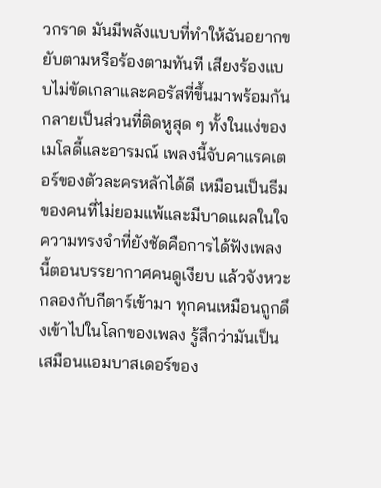วกราด มันมีพลังแบบที่ทำให้ฉันอยากขยับตามหรือร้องตามทันที เสียงร้องแบบไม่ขัดเกลาและคอรัสที่ขึ้นมาพร้อมกันกลายเป็นส่วนที่ติดหูสุด ๆ ทั้งในแง่ของเมโลดี้และอารมณ์ เพลงนี้จับคาแรคเตอร์ของตัวละครหลักได้ดี เหมือนเป็นธีมของคนที่ไม่ยอมแพ้และมีบาดแผลในใจ
ความทรงจำที่ยังชัดคือการได้ฟังเพลงนี้ตอนบรรยากาศคนดูเงียบ แล้วจังหวะกลองกับกีตาร์เข้ามา ทุกคนเหมือนถูกดึงเข้าไปในโลกของเพลง รู้สึกว่ามันเป็นเสมือนแอมบาสเดอร์ของ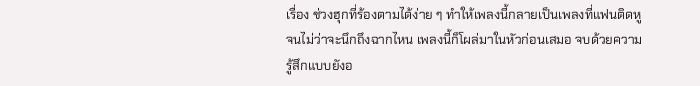เรื่อง ช่วงฮุกที่ร้องตามได้ง่าย ๆ ทำให้เพลงนี้กลายเป็นเพลงที่แฟนติดหูจนไม่ว่าจะนึกถึงฉากไหน เพลงนี้ก็โผล่มาในหัวก่อนเสมอ จบด้วยความรู้สึกแบบยังอ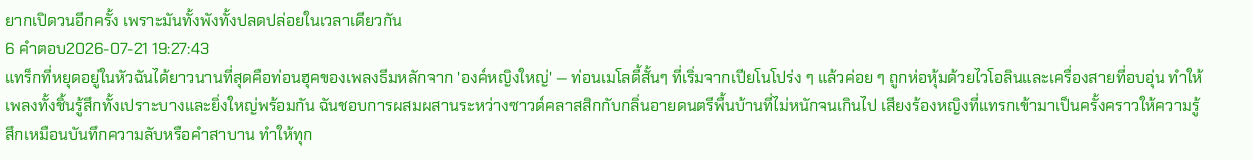ยากเปิดวนอีกครั้ง เพราะมันทั้งพังทั้งปลดปล่อยในเวลาเดียวกัน
6 คำตอบ2026-07-21 19:27:43
แทร็กที่หยุดอยู่ในหัวฉันได้ยาวนานที่สุดคือท่อนฮุคของเพลงธีมหลักจาก 'องค์หญิงใหญ่' — ท่อนเมโลดี้สั้นๆ ที่เริ่มจากเปียโนโปร่ง ๆ แล้วค่อย ๆ ถูกห่อหุ้มด้วยไวโอลินและเครื่องสายที่อบอุ่น ทำให้เพลงทั้งชิ้นรู้สึกทั้งเปราะบางและยิ่งใหญ่พร้อมกัน ฉันชอบการผสมผสานระหว่างซาวด์คลาสสิกกับกลิ่นอายดนตรีพื้นบ้านที่ไม่หนักจนเกินไป เสียงร้องหญิงที่แทรกเข้ามาเป็นครั้งคราวให้ความรู้สึกเหมือนบันทึกความลับหรือคำสาบาน ทำให้ทุก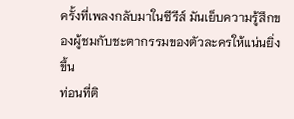ครั้งที่เพลงกลับมาในซีรีส์ มันเย็บความรู้สึกของผู้ชมกับชะตากรรมของตัวละครให้แน่นยิ่งขึ้น
ท่อนที่ติ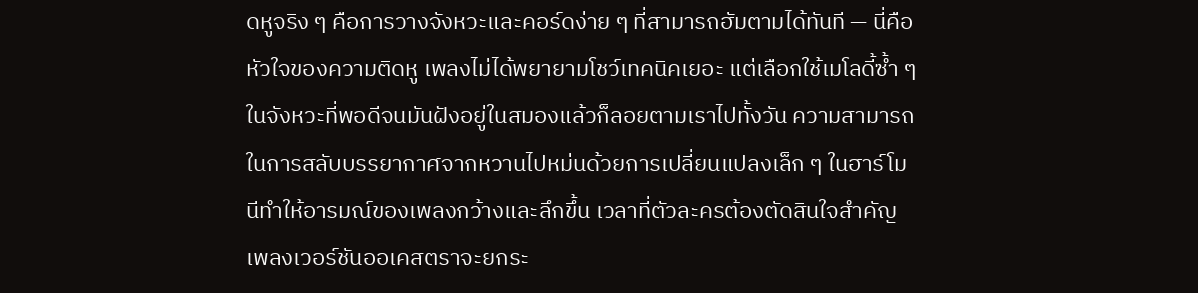ดหูจริง ๆ คือการวางจังหวะและคอร์ดง่าย ๆ ที่สามารถฮัมตามได้ทันที — นี่คือหัวใจของความติดหู เพลงไม่ได้พยายามโชว์เทคนิคเยอะ แต่เลือกใช้เมโลดี้ซ้ำ ๆ ในจังหวะที่พอดีจนมันฝังอยู่ในสมองแล้วก็ลอยตามเราไปทั้งวัน ความสามารถในการสลับบรรยากาศจากหวานไปหม่นด้วยการเปลี่ยนแปลงเล็ก ๆ ในฮาร์โมนีทำให้อารมณ์ของเพลงกว้างและลึกขึ้น เวลาที่ตัวละครต้องตัดสินใจสำคัญ เพลงเวอร์ชันออเคสตราจะยกระ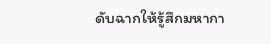ดับฉากให้รู้สึกมหากา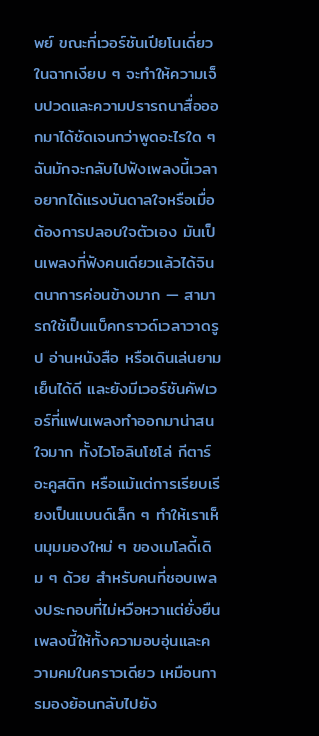พย์ ขณะที่เวอร์ชันเปียโนเดี่ยวในฉากเงียบ ๆ จะทำให้ความเจ็บปวดและความปรารถนาสื่อออกมาได้ชัดเจนกว่าพูดอะไรใด ๆ
ฉันมักจะกลับไปฟังเพลงนี้เวลาอยากได้แรงบันดาลใจหรือเมื่อต้องการปลอบใจตัวเอง มันเป็นเพลงที่ฟังคนเดียวแล้วได้จินตนาการค่อนข้างมาก — สามารถใช้เป็นแบ็คกราวด์เวลาวาดรูป อ่านหนังสือ หรือเดินเล่นยามเย็นได้ดี และยังมีเวอร์ชันคัฟเวอร์ที่แฟนเพลงทำออกมาน่าสนใจมาก ทั้งไวโอลินโซโล่ กีตาร์อะคูสติก หรือแม้แต่การเรียบเรียงเป็นแบนด์เล็ก ๆ ทำให้เราเห็นมุมมองใหม่ ๆ ของเมโลดี้เดิม ๆ ด้วย สำหรับคนที่ชอบเพลงประกอบที่ไม่หวือหวาแต่ยั่งยืน เพลงนี้ให้ทั้งความอบอุ่นและความคมในคราวเดียว เหมือนการมองย้อนกลับไปยัง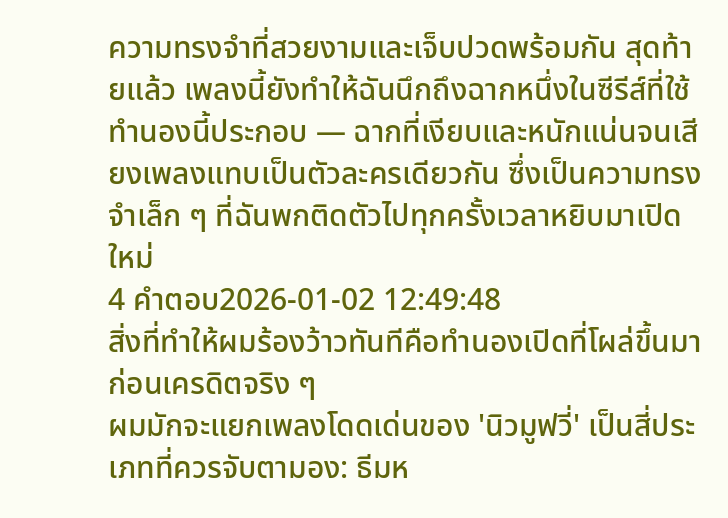ความทรงจำที่สวยงามและเจ็บปวดพร้อมกัน สุดท้ายแล้ว เพลงนี้ยังทำให้ฉันนึกถึงฉากหนึ่งในซีรีส์ที่ใช้ทำนองนี้ประกอบ — ฉากที่เงียบและหนักแน่นจนเสียงเพลงแทบเป็นตัวละครเดียวกัน ซึ่งเป็นความทรงจำเล็ก ๆ ที่ฉันพกติดตัวไปทุกครั้งเวลาหยิบมาเปิดใหม่
4 คำตอบ2026-01-02 12:49:48
สิ่งที่ทำให้ผมร้องว้าวทันทีคือทำนองเปิดที่โผล่ขึ้นมาก่อนเครดิตจริง ๆ
ผมมักจะแยกเพลงโดดเด่นของ 'นิวมูฟวี่' เป็นสี่ประเภทที่ควรจับตามอง: ธีมห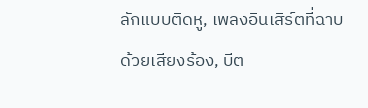ลักแบบติดหู, เพลงอินเสิร์ตที่ฉาบด้วยเสียงร้อง, บีต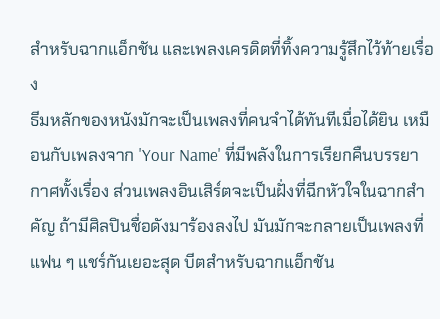สำหรับฉากแอ็กชัน และเพลงเครดิตที่ทิ้งความรู้สึกไว้ท้ายเรื่อง
ธีมหลักของหนังมักจะเป็นเพลงที่คนจำได้ทันทีเมื่อได้ยิน เหมือนกับเพลงจาก 'Your Name' ที่มีพลังในการเรียกคืนบรรยากาศทั้งเรื่อง ส่วนเพลงอินเสิร์ตจะเป็นฝั่งที่ฉีกหัวใจในฉากสำคัญ ถ้ามีศิลปินชื่อดังมาร้องลงไป มันมักจะกลายเป็นเพลงที่แฟน ๆ แชร์กันเยอะสุด บีตสำหรับฉากแอ็กชัน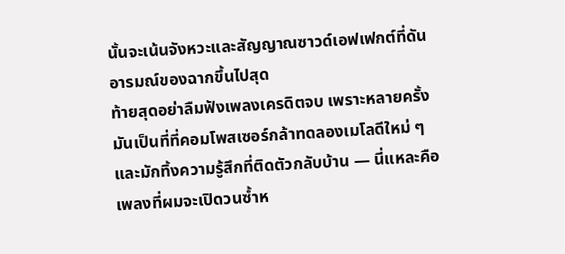นั้นจะเน้นจังหวะและสัญญาณซาวด์เอฟเฟกต์ที่ดันอารมณ์ของฉากขึ้นไปสุด
ท้ายสุดอย่าลืมฟังเพลงเครดิตจบ เพราะหลายครั้งมันเป็นที่ที่คอมโพสเซอร์กล้าทดลองเมโลดีใหม่ ๆ และมักทิ้งความรู้สึกที่ติดตัวกลับบ้าน — นี่แหละคือเพลงที่ผมจะเปิดวนซ้ำห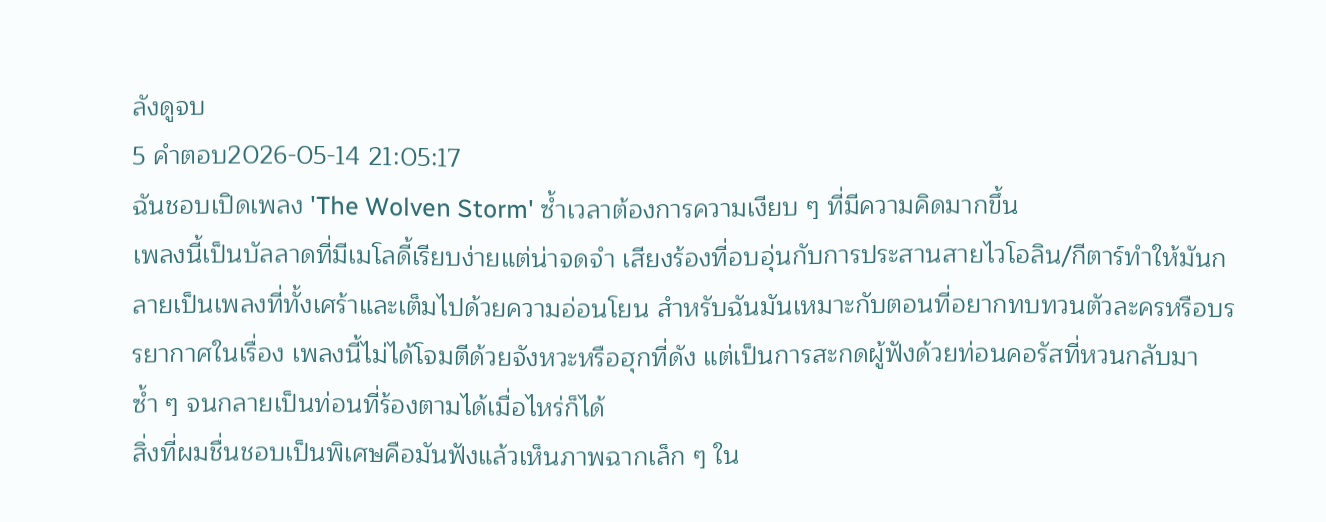ลังดูจบ
5 คำตอบ2026-05-14 21:05:17
ฉันชอบเปิดเพลง 'The Wolven Storm' ซ้ำเวลาต้องการความเงียบ ๆ ที่มีความคิดมากขึ้น
เพลงนี้เป็นบัลลาดที่มีเมโลดี้เรียบง่ายแต่น่าจดจำ เสียงร้องที่อบอุ่นกับการประสานสายไวโอลิน/กีตาร์ทำให้มันกลายเป็นเพลงที่ทั้งเศร้าและเต็มไปด้วยความอ่อนโยน สำหรับฉันมันเหมาะกับตอนที่อยากทบทวนตัวละครหรือบรรยากาศในเรื่อง เพลงนี้ไม่ได้โจมตีด้วยจังหวะหรือฮุกที่ดัง แต่เป็นการสะกดผู้ฟังด้วยท่อนคอรัสที่หวนกลับมาซ้ำ ๆ จนกลายเป็นท่อนที่ร้องตามได้เมื่อไหร่ก็ได้
สิ่งที่ผมชื่นชอบเป็นพิเศษคือมันฟังแล้วเห็นภาพฉากเล็ก ๆ ใน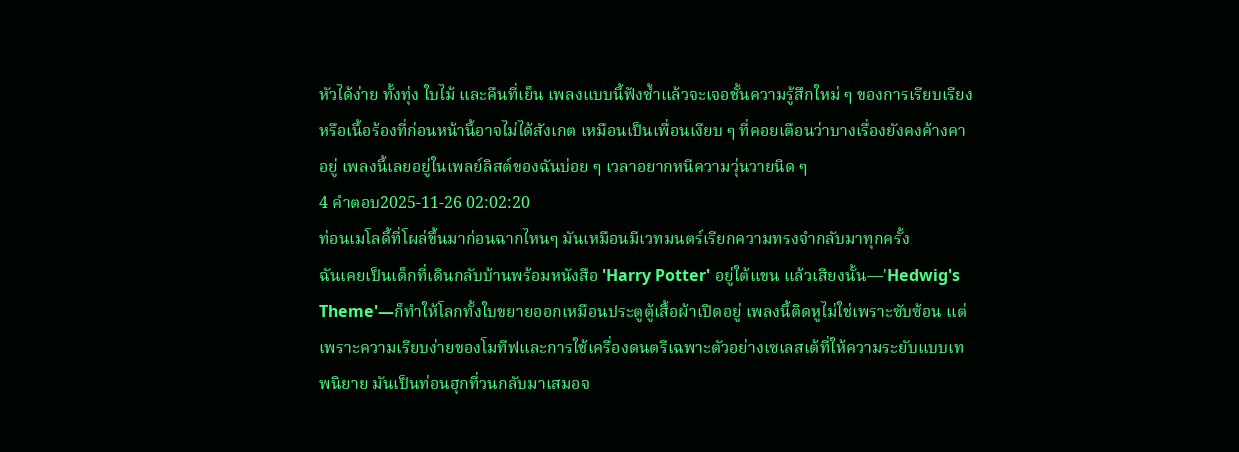หัวได้ง่าย ทั้งทุ่ง ใบไม้ และคืนที่เย็น เพลงแบบนี้ฟังซ้ำแล้วจะเจอชั้นความรู้สึกใหม่ ๆ ของการเรียบเรียงหรือเนื้อร้องที่ก่อนหน้านี้อาจไม่ได้สังเกต เหมือนเป็นเพื่อนเงียบ ๆ ที่คอยเตือนว่าบางเรื่องยังคงค้างคาอยู่ เพลงนี้เลยอยู่ในเพลย์ลิสต์ของฉันบ่อย ๆ เวลาอยากหนีความวุ่นวายนิด ๆ
4 คำตอบ2025-11-26 02:02:20
ท่อนเมโลดี้ที่โผล่ขึ้นมาก่อนฉากไหนๆ มันเหมือนมีเวทมนตร์เรียกความทรงจำกลับมาทุกครั้ง
ฉันเคยเป็นเด็กที่เดินกลับบ้านพร้อมหนังสือ 'Harry Potter' อยู่ใต้แขน แล้วเสียงนั้น—'Hedwig's Theme'—ก็ทำให้โลกทั้งใบขยายออกเหมือนประตูตู้เสื้อผ้าเปิดอยู่ เพลงนี้ติดหูไม่ใช่เพราะซับซ้อน แต่เพราะความเรียบง่ายของโมทีฟและการใช้เครื่องดนตรีเฉพาะตัวอย่างเซเลสเต้ที่ให้ความระยับแบบเทพนิยาย มันเป็นท่อนฮุกที่วนกลับมาเสมอจ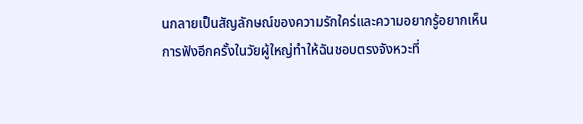นกลายเป็นสัญลักษณ์ของความรักใคร่และความอยากรู้อยากเห็น
การฟังอีกครั้งในวัยผู้ใหญ่ทำให้ฉันชอบตรงจังหวะที่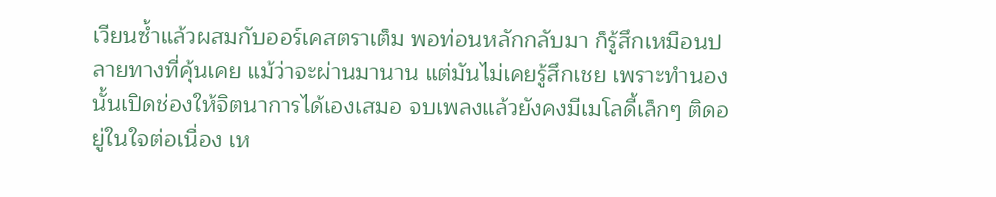เวียนซ้ำแล้วผสมกับออร์เคสตราเต็ม พอท่อนหลักกลับมา ก็รู้สึกเหมือนปลายทางที่คุ้นเคย แม้ว่าจะผ่านมานาน แต่มันไม่เคยรู้สึกเชย เพราะทำนองนั้นเปิดช่องให้จิตนาการได้เองเสมอ จบเพลงแล้วยังคงมีเมโลดี้เล็กๆ ติดอยู่ในใจต่อเนื่อง เห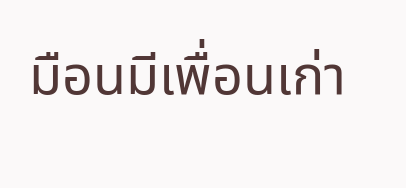มือนมีเพื่อนเก่า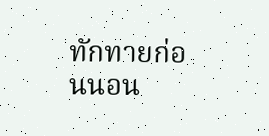ทักทายก่อนนอน